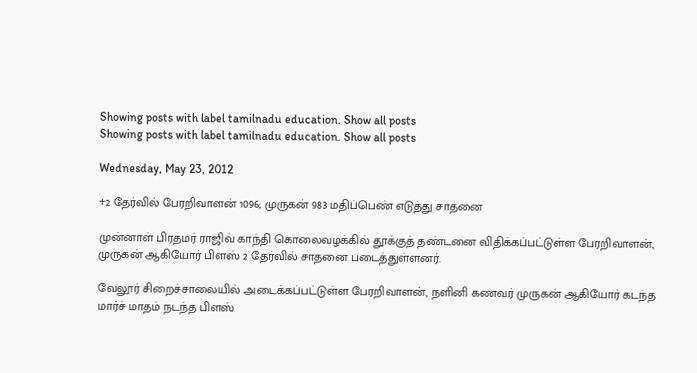Showing posts with label tamilnadu education. Show all posts
Showing posts with label tamilnadu education. Show all posts

Wednesday, May 23, 2012

+2 தே‌ர்‌வி‌ல் பேர‌றிவாள‌ன் 1096; முருக‌ன் 983 ம‌தி‌ப்பெ‌ண் எடு‌த்து சாதனை

மு‌ன்னா‌ள் ‌பிரதம‌ர் ரா‌ஜி‌‌வ் கா‌ந்‌தி கொலைவழ‌க்‌கி‌ல் தூ‌க்கு‌த் த‌ண்டனை ‌வி‌தி‌க்க‌ப்ப‌ட்டு‌ள்ள பேர‌றிவாள‌ன், முருக‌ன் ஆ‌கியோ‌ர் ‌பிள‌ஸ் 2 தே‌ர்‌வி‌ல் சாதனை படை‌த்து‌ள்ளன‌ர்.

வேலூ‌‌ர் ‌சிறை‌‌ச்சாலை‌யி‌ல் அடை‌க்க‌ப்ப‌ட்டு‌ள்ள பேர‌றிவாள‌ன், ந‌ளி‌னி கணவ‌ர் முருக‌ன் ஆ‌‌கியோ‌ர் ‌கட‌ந்த மா‌ர்‌ச்‌ மாத‌ம் நட‌ந்த ‌பிள‌ஸ்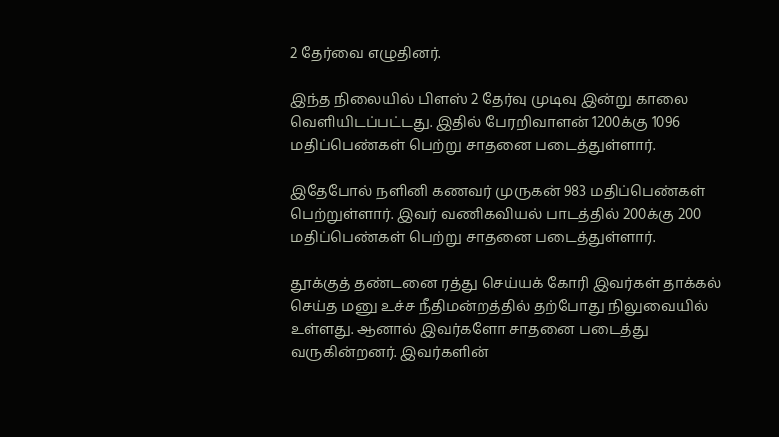2 தே‌ர்வை எழு‌தின‌ர்.

இ‌ந்த ‌நிலை‌யி‌ல் ‌பிள‌ஸ் 2 தே‌ர்வு முடிவு இ‌ன்று காலை வ‌ெ‌ளி‌யி‌ட‌ப்ப‌ட்டது. இ‌தி‌ல் பேர‌‌றிவாள‌ன் 1200க்கு 1096 ம‌தி‌ப்பெ‌ண்க‌ள் பெ‌ற்று சாதனை படை‌த்து‌ள்ளா‌ர்.

இதேபோ‌ல் ந‌ளி‌னி கணவ‌ர் முருக‌ன் 983 ம‌தி‌ப்பெ‌ண்க‌ள் பெ‌‌ற்று‌ள்ளா‌ர். இவ‌ர் வ‌ணிக‌விய‌ல் பாட‌த்‌தி‌ல் 200க்கு 200 ம‌தி‌ப்பெ‌ண்க‌ள் பெ‌ற்று சாதனை படை‌த்து‌ள்ளா‌ர்.

தூ‌க்கு‌த் த‌ண்டனை ர‌த்து செ‌ய்ய‌க் கோ‌ரி இவ‌ர்க‌ள் தா‌க்க‌ல் செ‌ய்த மனு உ‌ச்ச ‌‌நீ‌திம‌ன்ற‌த்‌தி‌ல் த‌ற்போது ‌நிலுவை‌யி‌ல் உ‌ள்ளது. ஆனா‌ல் இவ‌ர்களோ சாதனை படை‌த்து வரு‌கி‌ன்றன‌ர். இவ‌ர்க‌ளி‌ன்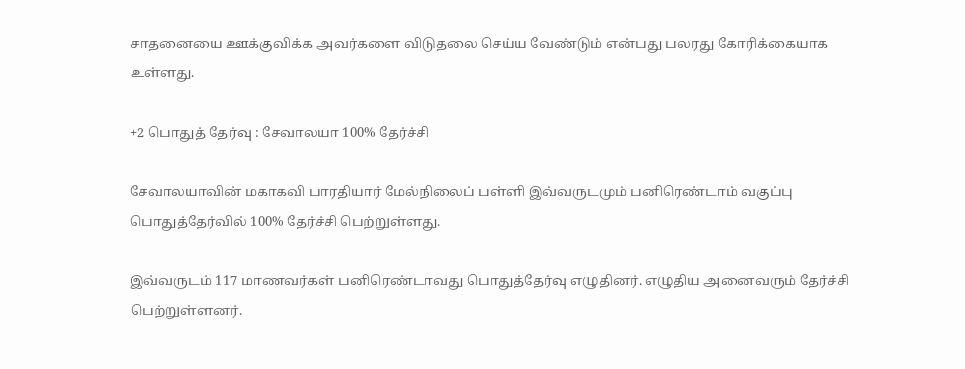சாதனையை ஊ‌க்கு‌வி‌க்க அவ‌ர்களை ‌விடுதலை செ‌ய்ய வே‌ண்டு‌ம் எ‌ன்பது பலரது கோ‌ரி‌க்கையாக உ‌ள்ளது.

+2 பொது‌த் தே‌ர்வு : சேவாலயா 100% தே‌ர்‌ச்‌சி

சேவாலயாவின் மகாகவி பாரதியார் மேல்நிலைப் பள்ளி இவ்வருடமும் பனிரெண்டாம் வகுப்பு பொதுத்தேர்வில் 100% தேர்ச்சி பெற்றுள்ளது.

இவ்வருடம் 117 மாணவர்கள் ப‌னிரெ‌ண்டாவது பொதுத்தேர்வு எழுதினர். எழுதிய அனைவரும் தேர்ச்சி பெற்றுள்ளனர்.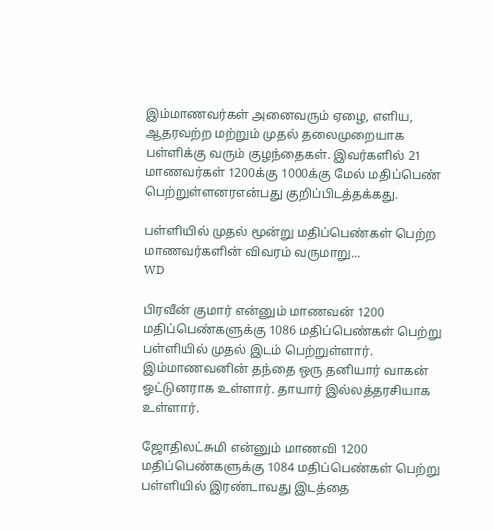இம்மாணவர்கள் அனைவரும் ஏழை, எளிய, ஆதரவற்ற மற்றும் முதல் தலைமுறையாக பள்ளிக்கு வரும் குழந்தைகள். இவர்களில் 21 மாணவர்கள் 1200க்கு 1000க்கு மேல் மதிப்பெண் பெற்று‌ள்ளன‌ரஎ‌ன்பது கு‌றி‌ப்‌பிட‌த்த‌க்கது.

பள்ளியில் முதல் மூன்று மதிப்பெண்கள் பெற்ற மாணவர்களின் விவரம் வருமாறு...
WD

பிரவீன் குமார் என்னும் மாணவன் 1200 மதிப்பெண்களுக்கு 1086 மதிப்பெண்கள் பெற்று பள்ளியில் முதல் இடம் பெற்றுள்ளார். இம்மாணவனின் தந்தை ஒரு தனியார் வாகன் ஓட்டுனராக உள்ளார். தாயார் இல்லத்தரசியாக உள்ளார்.

ஜோதிலட்சுமி என்னும் மாணவி 1200 மதிப்பெண்களுக்கு 1084 மதிப்பெண்கள் பெற்று பள்ளியில் இரண்டாவது இடத்தை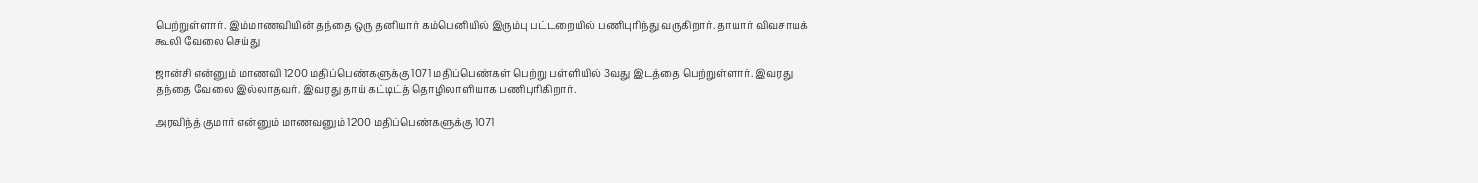பெற்றுள்ளார். இம்மாணவியின் தந்தை ஒரு தனியார் கம்பெனியில் இரும்பு பட்டறையில் பணிபுரிந்து வருகிறார். தாயார் விவசாயக் கூலி வேலை செய்து

ஜான்சி என்னும் மாணவி 1200 மதிப்பெண்களுக்கு 1071 மதிப்பெண்கள் பெற்று பள்ளியில் 3வது இடத்தை பெற்றுள்ளார். இவரது தந்தை வேலை இல்லாதவர். இவரது தாய் கட்டிட்த் தொழிலாளியாக பணிபுரிகிறார்.

அரவிந்த் குமார் என்னும் மாணவனு‌ம் 1200 மதிப்பெண்களுக்கு 1071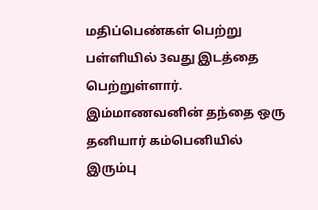மதிப்பெண்கள் பெற்று பள்ளியில் 3வது இடத்தை பெற்றுள்ளார். இம்மாணவனின் தந்தை ஒரு தனியார் கம்பெனியில் இரும்பு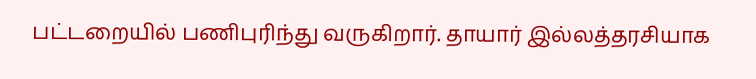பட்டறையில் பணிபுரிந்து வருகிறார். தாயார் இல்லத்தரசியாக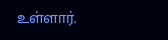உள்ளார்.